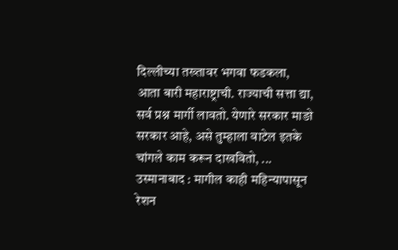दिल्लीच्या तख्तावर भगवा फडकला, आता बारी महाराष्ट्राची. राज्याची सत्ता द्या, सर्व प्रश्न मार्गी लावतो. येणारे सरकार माङो सरकार आहे, असे तुम्हाला वाटेल इतके चांगले काम करून दाखवितो, ...
उस्मानाबाद : मागील काही महिन्यापासून रेशन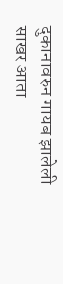दुकानावरुन गायब झालेली साखर आता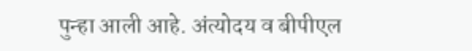पुन्हा आली आहे. अंत्योदय व बीपीएल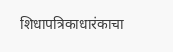शिधापत्रिकाधारंकाचा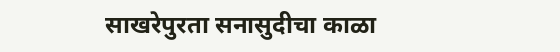साखरेपुरता सनासुदीचा काळा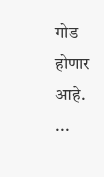गोड होणार आहे. ...